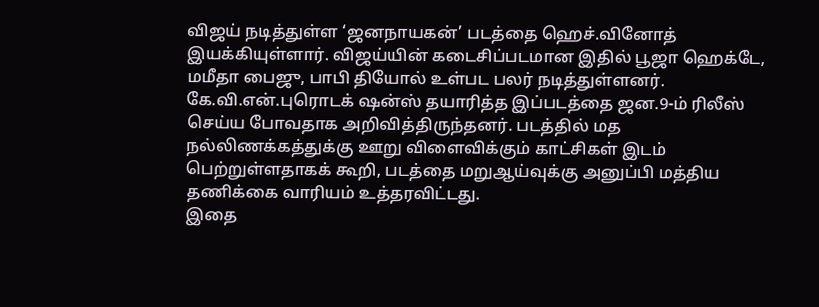விஜய் நடித்துள்ள ‘ஜனநாயகன்’ படத்தை ஹெச்.வினோத் இயக்கியுள்ளார். விஜய்யின் கடைசிப்படமான இதில் பூஜா ஹெக்டே, மமீதா பைஜு, பாபி தியோல் உள்பட பலர் நடித்துள்ளனர்.
கே.வி.என்.புரொடக் ஷன்ஸ் தயாரித்த இப்படத்தை ஜன.9-ம் ரிலீஸ் செய்ய போவதாக அறிவித்திருந்தனர். படத்தில் மத நல்லிணக்கத்துக்கு ஊறு விளைவிக்கும் காட்சிகள் இடம் பெற்றுள்ளதாகக் கூறி, படத்தை மறுஆய்வுக்கு அனுப்பி மத்திய தணிக்கை வாரியம் உத்தரவிட்டது.
இதை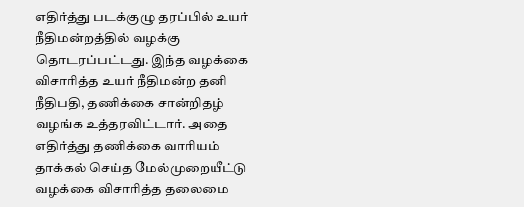எதிர்த்து படக்குழு தரப்பில் உயர் நீதிமன்றத்தில் வழக்கு தொடரப்பட்டது. இந்த வழக்கை விசாரித்த உயர் நீதிமன்ற தனி நீதிபதி, தணிக்கை சான்றிதழ் வழங்க உத்தரவிட்டார். அதை எதிர்த்து தணிக்கை வாரியம் தாக்கல் செய்த மேல்முறையீட்டு வழக்கை விசாரித்த தலைமை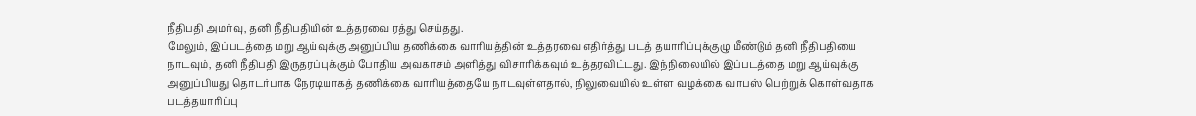நீதிபதி அமர்வு, தனி நீதிபதியின் உத்தரவை ரத்து செய்தது.
மேலும், இப்படத்தை மறு ஆய்வுக்கு அனுப்பிய தணிக்கை வாரியத்தின் உத்தரவை எதிர்த்து படத் தயாரிப்புக்குழு மீண்டும் தனி நீதிபதியை நாடவும், தனி நீதிபதி இருதரப்புக்கும் போதிய அவகாசம் அளித்து விசாரிக்கவும் உத்தரவிட்டது. இந்நிலையில் இப்படத்தை மறு ஆய்வுக்கு அனுப்பியது தொடர்பாக நேரடியாகத் தணிக்கை வாரியத்தையே நாடவுள்ளதால், நிலுவையில் உள்ள வழக்கை வாபஸ் பெற்றுக் கொள்வதாக படத்தயாரிப்பு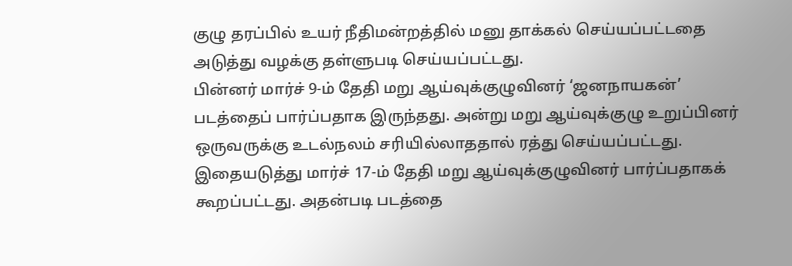குழு தரப்பில் உயர் நீதிமன்றத்தில் மனு தாக்கல் செய்யப்பட்டதை அடுத்து வழக்கு தள்ளுபடி செய்யப்பட்டது.
பின்னர் மார்ச் 9-ம் தேதி மறு ஆய்வுக்குழுவினர் ‘ஜனநாயகன்’ படத்தைப் பார்ப்பதாக இருந்தது. அன்று மறு ஆய்வுக்குழு உறுப்பினர் ஒருவருக்கு உடல்நலம் சரியில்லாததால் ரத்து செய்யப்பட்டது. இதையடுத்து மார்ச் 17-ம் தேதி மறு ஆய்வுக்குழுவினர் பார்ப்பதாகக் கூறப்பட்டது. அதன்படி படத்தை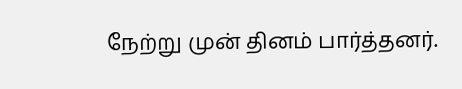நேற்று முன் தினம் பார்த்தனர்.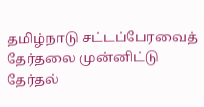தமிழ்நாடு சட்டப்பேரவைத் தேர்தலை முன்னிட்டு தேர்தல்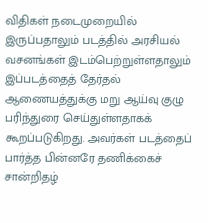விதிகள் நடைமுறையில் இருப்பதாலும் படத்தில் அரசியல் வசனங்கள் இடம்பெற்றுள்ளதாலும் இப்படத்தைத் தேர்தல் ஆணையத்துக்கு மறு ஆய்வு குழு பரிந்துரை செய்துள்ளதாகக் கூறப்படுகிறது. அவர்கள் படத்தைப் பார்த்த பின்னரே தணிக்கைச் சான்றிதழ்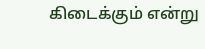கிடைக்கும் என்று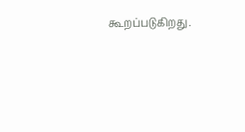கூறப்படுகிறது.